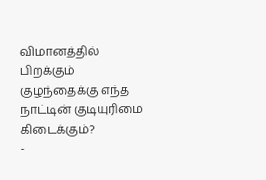விமானத்தில் பிறக்கும் குழந்தைக்கு எந்த நாட்டின் குடியுரிமை கிடைக்கும்?
-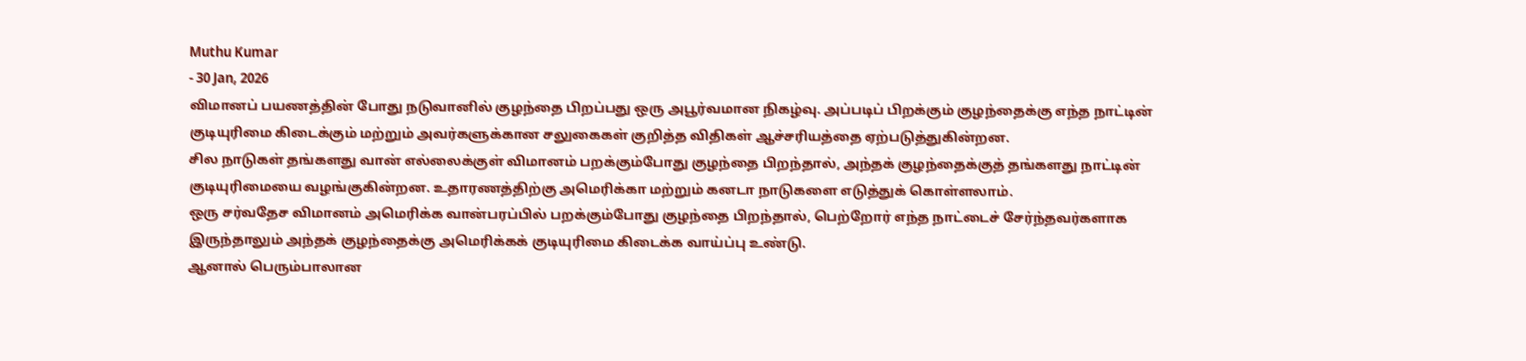Muthu Kumar
- 30 Jan, 2026
விமானப் பயணத்தின் போது நடுவானில் குழந்தை பிறப்பது ஒரு அபூர்வமான நிகழ்வு. அப்படிப் பிறக்கும் குழந்தைக்கு எந்த நாட்டின் குடியுரிமை கிடைக்கும் மற்றும் அவர்களுக்கான சலுகைகள் குறித்த விதிகள் ஆச்சரியத்தை ஏற்படுத்துகின்றன.
சில நாடுகள் தங்களது வான் எல்லைக்குள் விமானம் பறக்கும்போது குழந்தை பிறந்தால், அந்தக் குழந்தைக்குத் தங்களது நாட்டின் குடியுரிமையை வழங்குகின்றன. உதாரணத்திற்கு அமெரிக்கா மற்றும் கனடா நாடுகளை எடுத்துக் கொள்ளலாம்.
ஒரு சர்வதேச விமானம் அமெரிக்க வான்பரப்பில் பறக்கும்போது குழந்தை பிறந்தால், பெற்றோர் எந்த நாட்டைச் சேர்ந்தவர்களாக இருந்தாலும் அந்தக் குழந்தைக்கு அமெரிக்கக் குடியுரிமை கிடைக்க வாய்ப்பு உண்டு.
ஆனால் பெரும்பாலான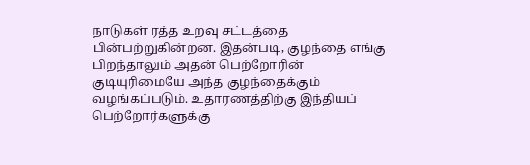நாடுகள் ரத்த உறவு சட்டத்தை பின்பற்றுகின்றன. இதன்படி, குழந்தை எங்கு பிறந்தாலும் அதன் பெற்றோரின் குடியுரிமையே அந்த குழந்தைக்கும் வழங்கப்படும். உதாரணத்திற்கு இந்தியப் பெற்றோர்களுக்கு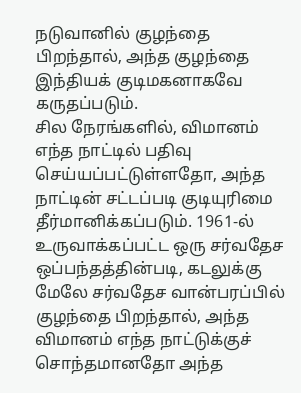நடுவானில் குழந்தை பிறந்தால், அந்த குழந்தை இந்தியக் குடிமகனாகவே கருதப்படும்.
சில நேரங்களில், விமானம் எந்த நாட்டில் பதிவு செய்யப்பட்டுள்ளதோ, அந்த நாட்டின் சட்டப்படி குடியுரிமை தீர்மானிக்கப்படும். 1961-ல் உருவாக்கப்பட்ட ஒரு சர்வதேச ஒப்பந்தத்தின்படி, கடலுக்கு மேலே சர்வதேச வான்பரப்பில் குழந்தை பிறந்தால், அந்த விமானம் எந்த நாட்டுக்குச் சொந்தமானதோ அந்த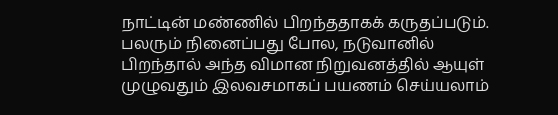நாட்டின் மண்ணில் பிறந்ததாகக் கருதப்படும்.
பலரும் நினைப்பது போல, நடுவானில் பிறந்தால் அந்த விமான நிறுவனத்தில் ஆயுள் முழுவதும் இலவசமாகப் பயணம் செய்யலாம்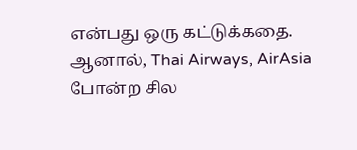என்பது ஒரு கட்டுக்கதை. ஆனால், Thai Airways, AirAsia போன்ற சில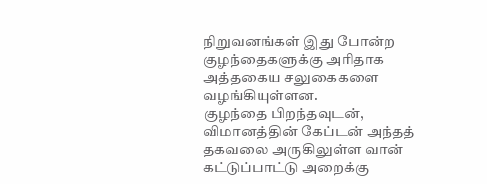நிறுவனங்கள் இது போன்ற குழந்தைகளுக்கு அரிதாக அத்தகைய சலுகைகளை வழங்கியுள்ளன.
குழந்தை பிறந்தவுடன், விமானத்தின் கேப்டன் அந்தத் தகவலை அருகிலுள்ள வான் கட்டுப்பாட்டு அறைக்கு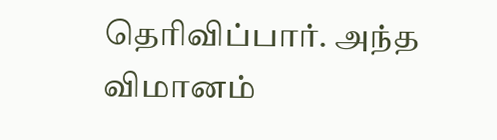தெரிவிப்பார். அந்த விமானம்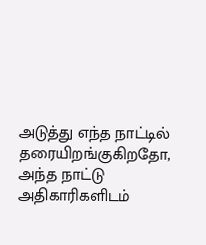அடுத்து எந்த நாட்டில் தரையிறங்குகிறதோ, அந்த நாட்டு அதிகாரிகளிடம்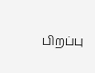பிறப்பு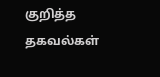குறித்த தகவல்கள்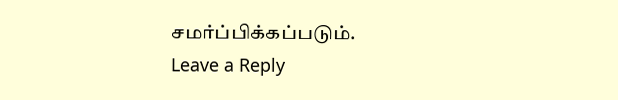சமர்ப்பிக்கப்படும்.
Leave a Reply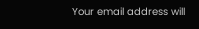Your email address will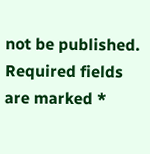not be published. Required fields are marked *